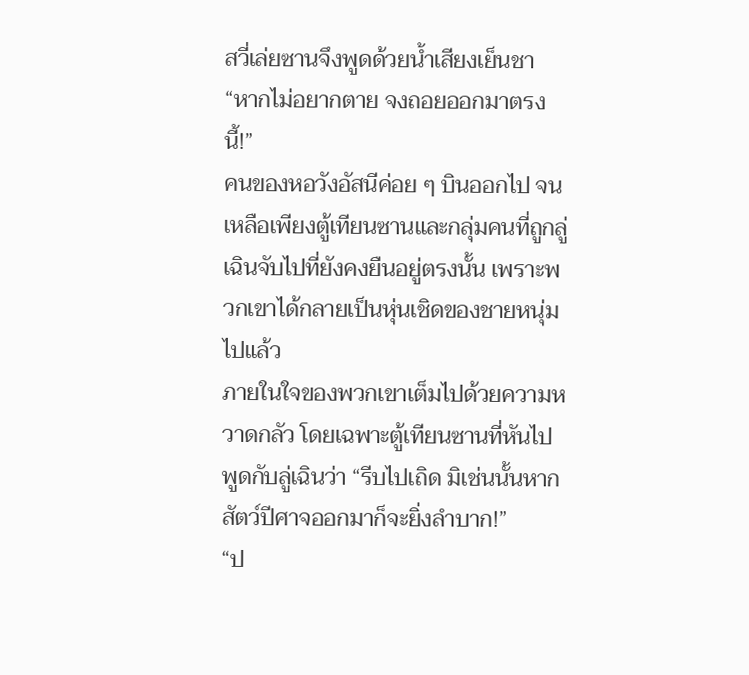สวี่เล่ยซานจึงพูดด้วยน้ำเสียงเย็นชา “หากไม่อยากตาย จงถอยออกมาตรงนี้!”
คนของหอวังอัสนีค่อย ๆ บินออกไป จนเหลือเพียงตู้เทียนซานและกลุ่มคนที่ถูกลู่เฉินจับไปที่ยังคงยืนอยู่ตรงนั้น เพราะพวกเขาได้กลายเป็นหุ่นเชิดของชายหนุ่มไปแล้ว
ภายในใจของพวกเขาเต็มไปด้วยความหวาดกลัว โดยเฉพาะตู้เทียนซานที่หันไปพูดกับลู่เฉินว่า “รีบไปเถิด มิเช่นนั้นหากสัตว์ปีศาจออกมาก็จะยิ่งลำบาก!”
“ป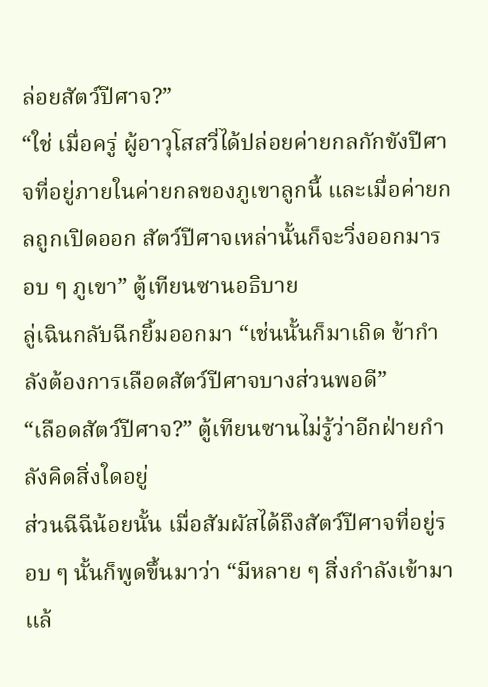ล่อยสัตว์ปีศาจ?”
“ใช่ เมื่อครู่ ผู้อาวุโสสวี่ได้ปล่อยค่ายกลกักขังปีศาจที่อยู่ภายในค่ายกลของภูเขาลูกนี้ และเมื่อค่ายกลถูกเปิดออก สัตว์ปีศาจเหล่านั้นก็จะวิ่งออกมารอบ ๆ ภูเขา” ตู้เทียนซานอธิบาย
ลู่เฉินกลับฉีกยิ้มออกมา “เช่นนั้นก็มาเถิด ข้ากำลังต้องการเลือดสัตว์ปีศาจบางส่วนพอดี”
“เลือดสัตว์ปีศาจ?” ตู้เทียนซานไม่รู้ว่าอีกฝ่ายกำลังคิดสิ่งใดอยู่
ส่วนฉีฉีน้อยนั้น เมื่อสัมผัสได้ถึงสัตว์ปีศาจที่อยู่รอบ ๆ นั้นก็พูดขึ้นมาว่า “มีหลาย ๆ สิ่งกำลังเข้ามาแล้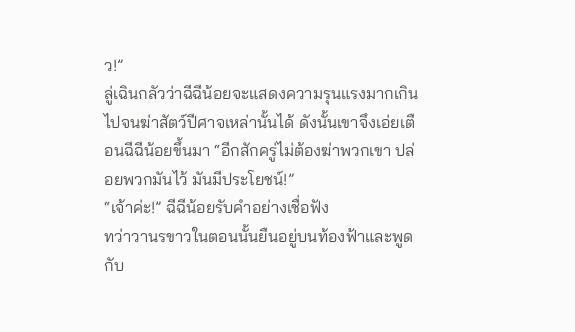ว!”
ลู่เฉินกลัวว่าฉีฉีน้อยจะแสดงความรุนแรงมากเกินไปจนฆ่าสัตว์ปีศาจเหล่านั้นได้ ดังนั้นเขาจึงเอ่ยเตือนฉีฉีน้อยขึ้นมา “อีกสักครู่ไม่ต้องฆ่าพวกเขา ปล่อยพวกมันไว้ มันมีประโยชน์!”
“เจ้าค่ะ!” ฉีฉีน้อยรับคำอย่างเชื่อฟัง
ทว่าวานรขาวในตอนนั้นยืนอยู่บนท้องฟ้าและพูดกับ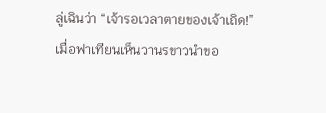ลู่เฉินว่า “เจ้ารอเวลาตายของเจ้าเถิด!”
เมื่อฟาเทียนเห็นวานรขาวนำขอ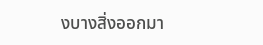งบางสิ่งออกมา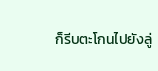ก็รีบตะโกนไปยังลู่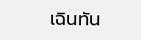เฉินทัน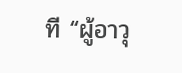ที “ผู้อาวุ